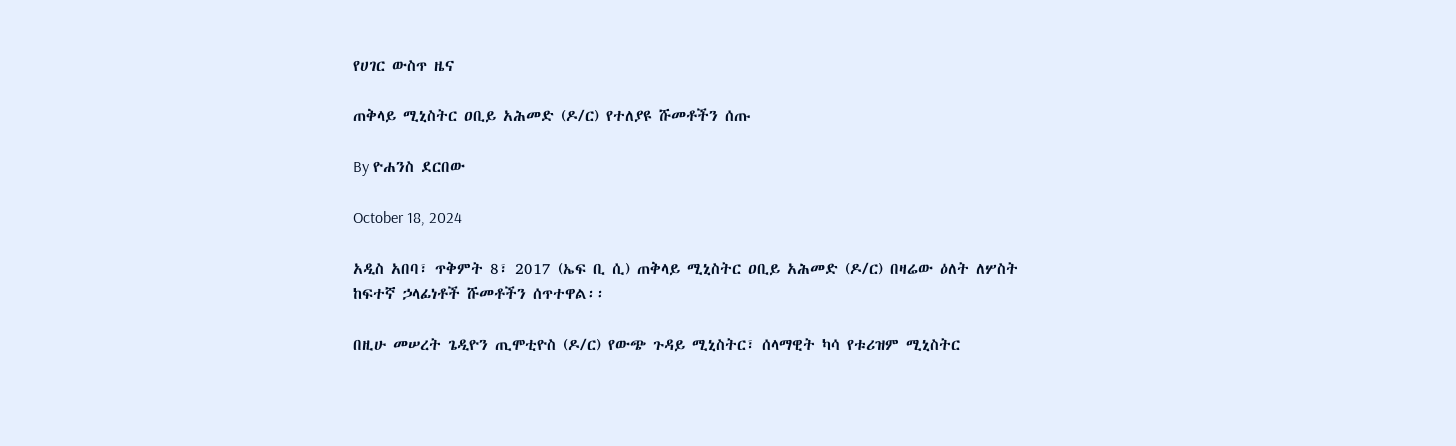የሀገር ውስጥ ዜና

ጠቅላይ ሚኒስትር ዐቢይ አሕመድ (ዶ/ር) የተለያዩ ሹመቶችን ሰጡ

By ዮሐንስ ደርበው

October 18, 2024

አዲስ አበባ፣ ጥቅምት 8፣ 2017 (ኤፍ ቢ ሲ) ጠቅላይ ሚኒስትር ዐቢይ አሕመድ (ዶ/ር) በዛሬው ዕለት ለሦስት ከፍተኛ ኃላፊነቶች ሹመቶችን ሰጥተዋል፡፡

በዚሁ መሠረት ጌዲዮን ጢሞቲዮስ (ዶ/ር) የውጭ ጉዳይ ሚኒስትር፣ ሰላማዊት ካሳ የቱሪዝም ሚኒስትር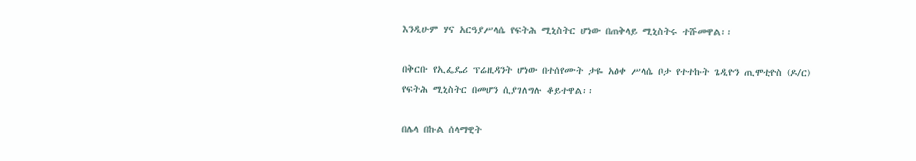እንዲሁም ሃና አርዓያሥላሴ የፍትሕ ሚኒስትር ሆነው በጠቅላይ ሚኒስትሩ ተሹመዋል፡፡

በቅርቡ የኢፌዴሪ ፕሬዚዳንት ሆነው በተሰየሙት ታዬ አፅቀ ሥላሴ ቦታ የተተኩት ጌዲዮን ጢሞቲዮስ (ዶ/ር) የፍትሕ ሚኒስትር በመሆን ሲያገለግሉ ቆይተዋል፡፡

በሌላ በኩል ሰላማዊት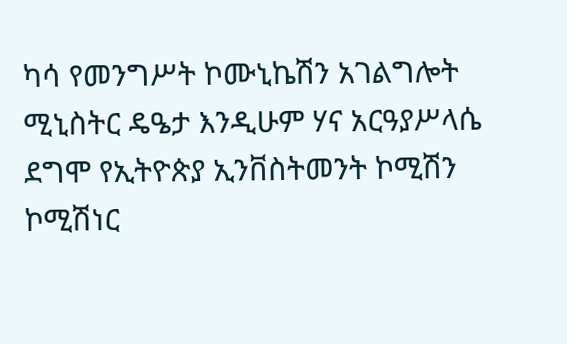ካሳ የመንግሥት ኮሙኒኬሽን አገልግሎት ሚኒስትር ዴዔታ እንዲሁም ሃና አርዓያሥላሴ ደግሞ የኢትዮጵያ ኢንቨስትመንት ኮሚሽን ኮሚሽነር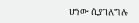ሆነው ሲያገለግሉ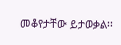መቆየታቸው ይታወቃል፡፡